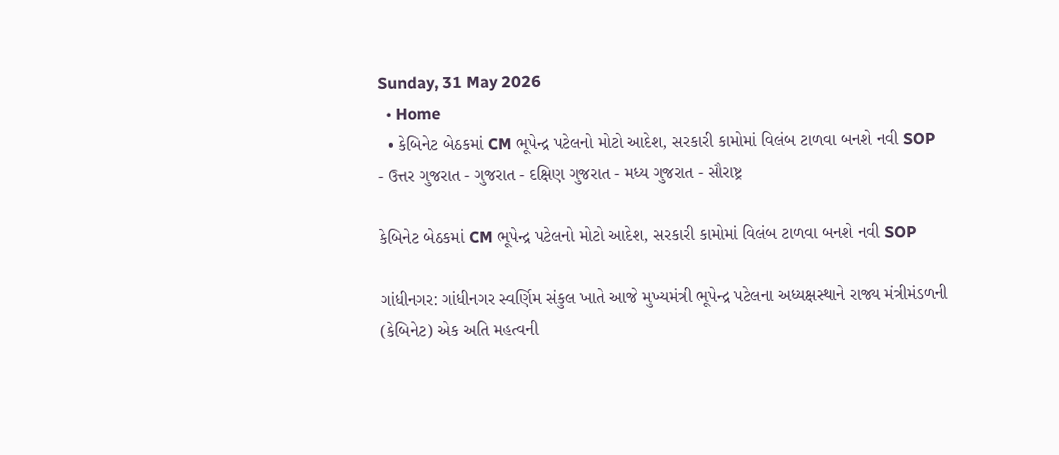Sunday, 31 May 2026
  • Home
  • કેબિનેટ બેઠકમાં CM ભૂપેન્દ્ર પટેલનો મોટો આદેશ, સરકારી કામોમાં વિલંબ ટાળવા બનશે નવી SOP
- ઉત્તર ગુજરાત - ગુજરાત - દક્ષિણ ગુજરાત - મધ્ય ગુજરાત - સૌરાષ્ટ્ર

કેબિનેટ બેઠકમાં CM ભૂપેન્દ્ર પટેલનો મોટો આદેશ, સરકારી કામોમાં વિલંબ ટાળવા બનશે નવી SOP

ગાંધીનગર: ગાંધીનગર સ્વર્ણિમ સંકુલ ખાતે આજે મુખ્યમંત્રી ભૂપેન્દ્ર પટેલના અધ્યક્ષસ્થાને રાજ્ય મંત્રીમંડળની (કેબિનેટ) એક અતિ મહત્વની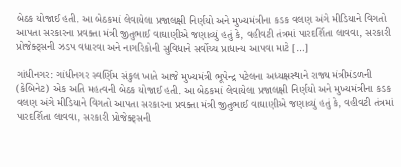બેઠક યોજાઈ હતી. આ બેઠકમાં લેવાયેલા પ્રજાલક્ષી નિર્ણયો અને મુખ્યમંત્રીના કડક વલણ અંગે મીડિયાને વિગતો આપતા સરકારના પ્રવક્તા મંત્રી જીતુભાઈ વાઘાણીએ જણાવ્યું હતું કે, વહીવટી તંત્રમાં પારદર્શિતા લાવવા, સરકારી પ્રોજેક્ટ્સની ઝડપ વધારવા અને નાગરિકોની સુવિધાને સર્વોચ્ચ પ્રાધાન્ય આપવા માટે […]

ગાંધીનગર: ગાંધીનગર સ્વર્ણિમ સંકુલ ખાતે આજે મુખ્યમંત્રી ભૂપેન્દ્ર પટેલના અધ્યક્ષસ્થાને રાજ્ય મંત્રીમંડળની (કેબિનેટ) એક અતિ મહત્વની બેઠક યોજાઈ હતી. આ બેઠકમાં લેવાયેલા પ્રજાલક્ષી નિર્ણયો અને મુખ્યમંત્રીના કડક વલણ અંગે મીડિયાને વિગતો આપતા સરકારના પ્રવક્તા મંત્રી જીતુભાઈ વાઘાણીએ જણાવ્યું હતું કે, વહીવટી તંત્રમાં પારદર્શિતા લાવવા, સરકારી પ્રોજેક્ટ્સની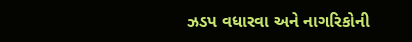ઝડપ વધારવા અને નાગરિકોની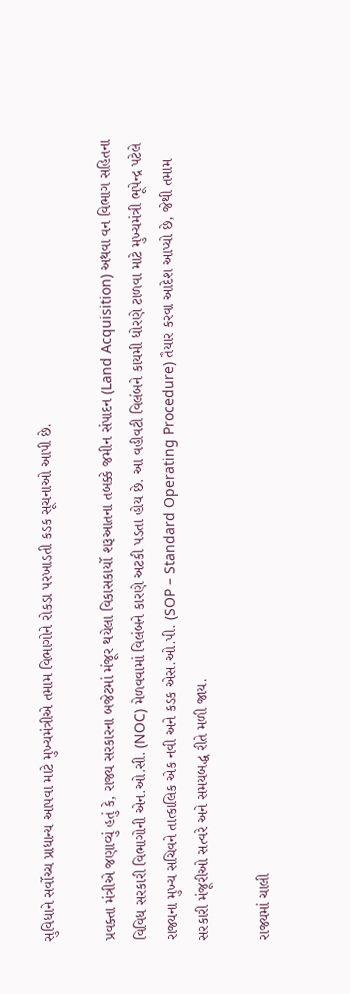સુવિધાને સર્વોચ્ચ પ્રાધાન્ય આપવા માટે મુખ્યમંત્રીએ તમામ વિભાગોને રોકડા પરખાડતી કડક સૂચનાઓ આપી છે.

પ્રવક્તા મંત્રીએ જણાવ્યું હતું કે, રાજ્ય સરકારના બજેટમાં મંજૂર થયેલા વિકાસકાર્યો શરૂઆતના તબક્કે જમીન સંપાદન (Land Acquisition) અથવા વન વિભાગ સહિતના વિવિધ સરકારી વિભાગોની એન.ઓ.સી. (NOC) મેળવવામાં વિલંબને કારણે અટકી પડતા હોય છે. આ વહીવટી વિલંબને કાયમી ધોરણે ટાળવા માટે મુખ્યમંત્રી ભૂપેન્દ્ર પટેલે રાજ્યના મુખ્ય સચિવને તાત્કાલિક એક નવી અને કડક એસ.ઓ.પી. (SOP – Standard Operating Procedure) તૈયાર કરવા આદેશ આપ્યો છે, જેથી તમામ સરકારી મંજૂરીઓ સત્વરે અને સમયબદ્ધ રીતે મળી જાય.

રાજ્યમાં ચાલી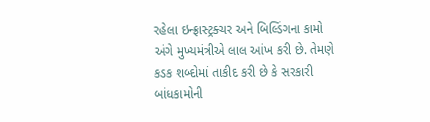રહેલા ઇન્ફ્રાસ્ટ્રક્ચર અને બિલ્ડિંગના કામો અંગે મુખ્યમંત્રીએ લાલ આંખ કરી છે. તેમણે કડક શબ્દોમાં તાકીદ કરી છે કે સરકારી બાંધકામોની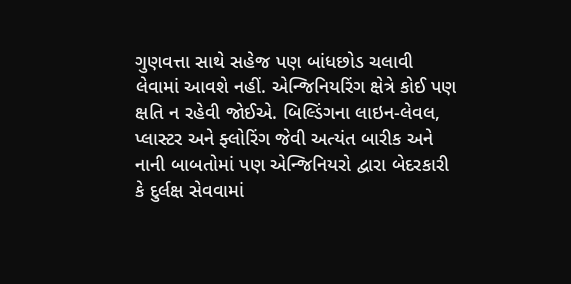ગુણવત્તા સાથે સહેજ પણ બાંધછોડ ચલાવી લેવામાં આવશે નહીં. એન્જિનિયરિંગ ક્ષેત્રે કોઈ પણ ક્ષતિ ન રહેવી જોઈએ. બિલ્ડિંગના લાઇન-લેવલ, પ્લાસ્ટર અને ફ્લોરિંગ જેવી અત્યંત બારીક અને નાની બાબતોમાં પણ એન્જિનિયરો દ્વારા બેદરકારી કે દુર્લક્ષ સેવવામાં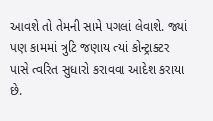આવશે તો તેમની સામે પગલાં લેવાશે. જ્યાં પણ કામમાં ત્રુટિ જણાય ત્યાં કોન્ટ્રાક્ટર પાસે ત્વરિત સુધારો કરાવવા આદેશ કરાયા છે.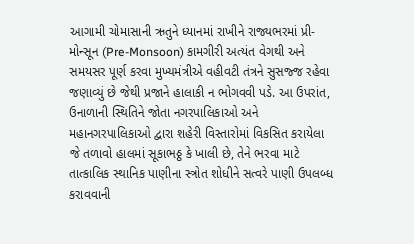આગામી ચોમાસાની ઋતુને ધ્યાનમાં રાખીને રાજ્યભરમાં પ્રી-મોન્સૂન (Pre-Monsoon) કામગીરી અત્યંત વેગથી અને સમયસર પૂર્ણ કરવા મુખ્યમંત્રીએ વહીવટી તંત્રને સુસજ્જ રહેવા જણાવ્યું છે જેથી પ્રજાને હાલાકી ન ભોગવવી પડે. આ ઉપરાંત, ઉનાળાની સ્થિતિને જોતા નગરપાલિકાઓ અને મહાનગરપાલિકાઓ દ્વારા શહેરી વિસ્તારોમાં વિકસિત કરાયેલા જે તળાવો હાલમાં સૂકાભઠ્ઠ કે ખાલી છે, તેને ભરવા માટે તાત્કાલિક સ્થાનિક પાણીના સ્ત્રોત શોધીને સત્વરે પાણી ઉપલબ્ધ કરાવવાની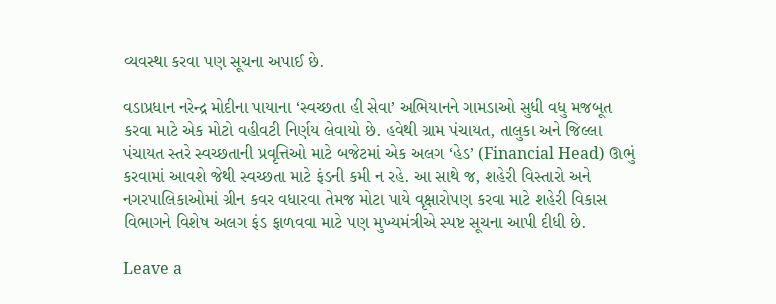વ્યવસ્થા કરવા પણ સૂચના અપાઈ છે.

વડાપ્રધાન નરેન્દ્ર મોદીના પાયાના ‘સ્વચ્છતા હી સેવા’ અભિયાનને ગામડાઓ સુધી વધુ મજબૂત કરવા માટે એક મોટો વહીવટી નિર્ણય લેવાયો છે. હવેથી ગ્રામ પંચાયત, તાલુકા અને જિલ્લા પંચાયત સ્તરે સ્વચ્છતાની પ્રવૃત્તિઓ માટે બજેટમાં એક અલગ ‘હેડ’ (Financial Head) ઊભું કરવામાં આવશે જેથી સ્વચ્છતા માટે ફંડની કમી ન રહે. આ સાથે જ, શહેરી વિસ્તારો અને નગરપાલિકાઓમાં ગ્રીન કવર વધારવા તેમજ મોટા પાયે વૃક્ષારોપણ કરવા માટે શહેરી વિકાસ વિભાગને વિશેષ અલગ ફંડ ફાળવવા માટે પણ મુખ્યમંત્રીએ સ્પષ્ટ સૂચના આપી દીધી છે.

Leave a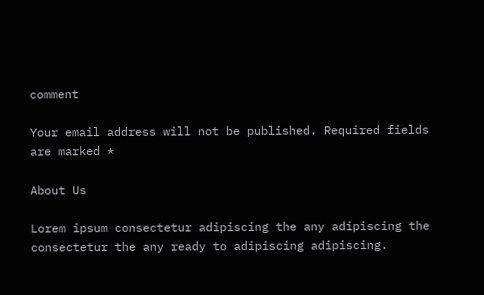comment

Your email address will not be published. Required fields are marked *

About Us

Lorem ipsum consectetur adipiscing the any adipiscing the consectetur the any ready to adipiscing adipiscing.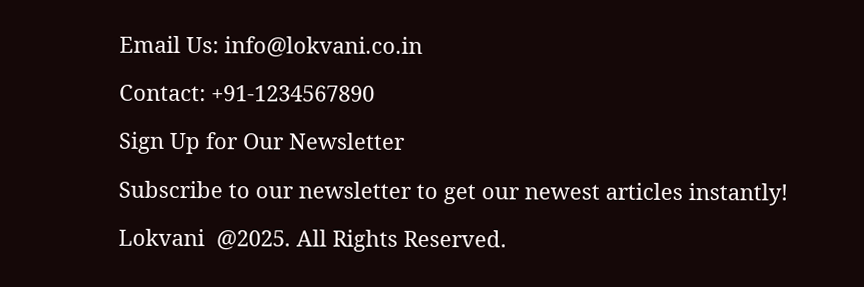Email Us: info@lokvani.co.in

Contact: +91-1234567890

Sign Up for Our Newsletter

Subscribe to our newsletter to get our newest articles instantly!

Lokvani  @2025. All Rights Reserved.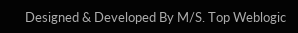Designed & Developed By M/S. Top Weblogic